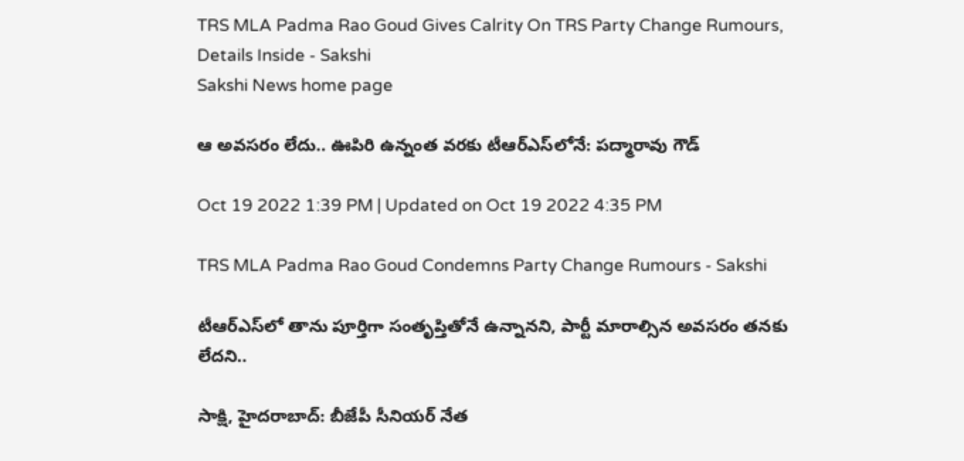TRS MLA Padma Rao Goud Gives Calrity On TRS Party Change Rumours, Details Inside - Sakshi
Sakshi News home page

ఆ అవసరం లేదు.. ఊపిరి ఉన్నంత వరకు టీఆర్‌ఎస్‌లోనే: పద్మారావు గౌడ్‌

Oct 19 2022 1:39 PM | Updated on Oct 19 2022 4:35 PM

TRS MLA Padma Rao Goud Condemns Party Change Rumours - Sakshi

టీఆర్‌ఎస్‌లో తాను పూర్తిగా సంతృప్తితోనే ఉన్నానని, పార్టీ మారాల్సిన అవసరం తనకు లేదని..

సాక్షి, హైదరాబాద్‌: బీజేపీ సీనియర్‌ నేత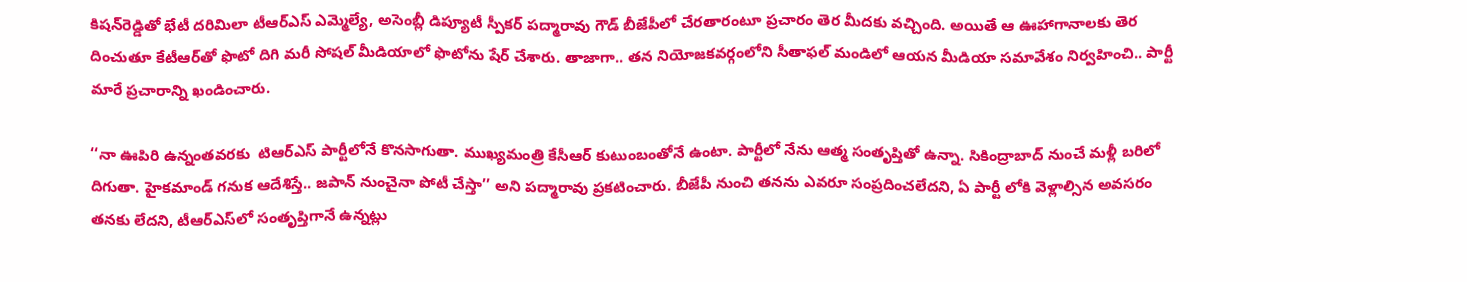కిషన్‌రెడ్డితో భేటీ దరిమిలా టీఆర్‌ఎస్‌ ఎమ్మెల్యే, అసెంబ్లీ డిప్యూటీ స్పీకర్‌ పద్మారావు గౌడ్‌ బీజేపీలో చేరతారంటూ ప్రచారం తెర మీదకు వచ్చింది. అయితే ఆ ఊహాగానాలకు తెర దించుతూ కేటీఆర్‌తో ఫొటో దిగి మరీ సోషల్ మీడియాలో ఫొటోను షేర్‌ చేశారు. తాజాగా.. తన నియోజకవర్గంలోని సీతాఫల్‌ మండిలో ఆయన మీడియా సమావేశం నిర్వహించి.. పార్టీ మారే ప్రచారాన్ని ఖండించారు.

‘‘నా ఊపిరి ఉన్నంతవరకు  టిఆర్ఎస్ పార్టీలోనే కొనసాగుతా. ముఖ్యమంత్రి కేసీఆర్ కుటుంబంతోనే ఉంటా. పార్టీలో నేను ఆత్మ సంతృప్తితో ఉన్నా. సికింద్రాబాద్‌ నుంచే మళ్లీ బరిలో దిగుతా. హైకమాండ్‌ గనుక ఆదేశిస్తే.. జపాన్‌ నుంచైనా పోటీ చేస్తా’’ అని పద్మారావు ప్రకటించారు. బీజేపీ నుంచి తనను ఎవరూ సంప్రదించలేదని, ఏ పార్టీ లోకి వెళ్లాల్సిన అవసరం తనకు లేదని, టీఆర్‌ఎస్‌లో సంతృప్తిగానే ఉన్నట్లు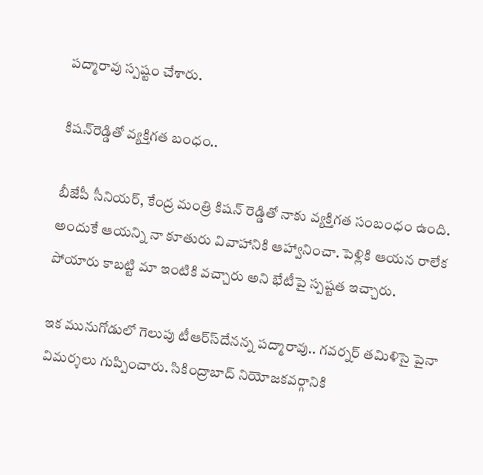పద్మారావు స్పష్టం చేశారు.

కిషన్‌రెడ్డితో వ్యక్తిగత బంధం..

బీజేపీ సీనియర్‌, కేంద్ర మంత్రి కిషన్ రెడ్డితో నాకు వ్యక్తిగత సంబంధం ఉంది. అందుకే ఆయన్ని నా కూతురు వివాహానికి ఆహ్వానించా. పెళ్లికి ఆయన రాలేక పోయారు కాబట్టి మా ఇంటికి వచ్చారు అని భేటీపై స్పష్టత ఇచ్చారు.

ఇక మునుగోడులో గెలుపు టీఆర్‌స్‌దేనన్న పద్మారావు.. గవర్నర్‌ తమిళిసై పైనా విమర్శలు గుప్పించారు. సికింద్రాబాద్ నియోజకవర్గానికి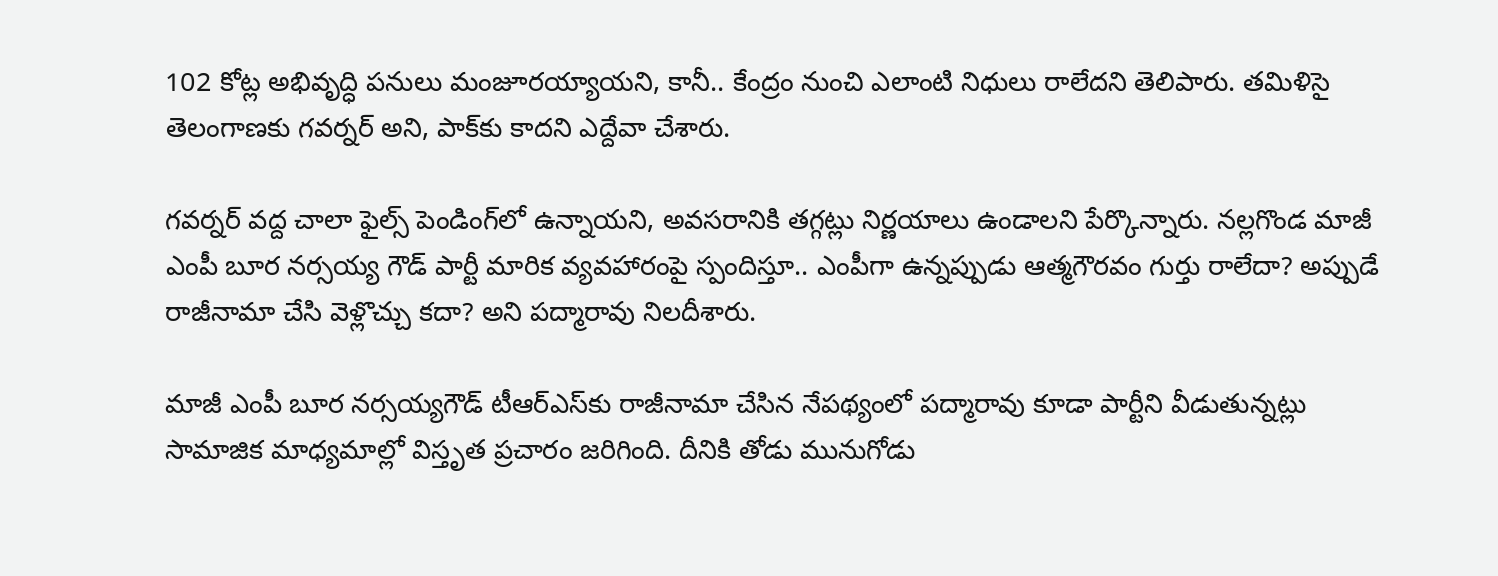102 కోట్ల అభివృద్ధి పనులు మంజూరయ్యాయని, కానీ.. కేంద్రం నుంచి ఎలాంటి నిధులు రాలేదని తెలిపారు. తమిళిసై తెలంగాణకు గవర్నర్‌ అని, పాక్‌కు కాదని ఎద్దేవా చేశారు.

గవర్నర్ వద్ద చాలా ఫైల్స్‌ పెండింగ్‌లో ఉన్నాయని, అవసరానికి తగ్గట్లు నిర్ణయాలు ఉండాలని పేర్కొన్నారు. నల్లగొండ మాజీ ఎంపీ బూర నర్సయ్య గౌడ్‌ పార్టీ మారిక వ్యవహారంపై స్పందిస్తూ.. ఎంపీగా ఉన్నప్పుడు ఆత్మగౌరవం గుర్తు రాలేదా? అప్పుడే రాజీనామా చేసి వెళ్లొచ్చు కదా? అని పద్మారావు నిలదీశారు.

మాజీ ఎంపీ బూర నర్సయ్యగౌడ్‌ టీఆర్‌ఎస్‌కు రాజీనామా చేసిన నేపథ్యంలో పద్మారావు కూడా పార్టీని వీడుతున్నట్లు సామాజిక మాధ్యమాల్లో విస్తృత ప్రచారం జరిగింది. దీనికి తోడు మునుగోడు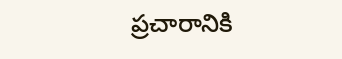ప్రచారానికి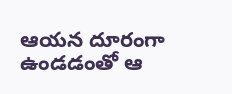ఆయన దూరంగా ఉండడంతో ఆ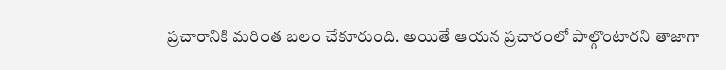ప్రచారానికి మరింత బలం చేకూరుంది. అయితే ఆయన ప్రచారంలో పాల్గొంటారని తాజాగా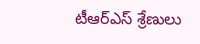టీఆర్‌ఎస్‌ శ్రేణులు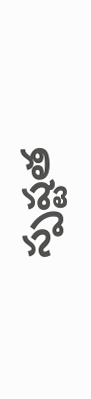స్పష్టత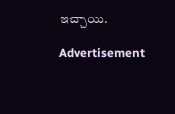ఇచ్చాయి.

Advertisement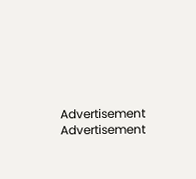Advertisement
Advertisement